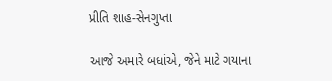પ્રીતિ શાહ-સેનગુપ્તા

આજે અમારે બધાંએ, જેને માટે ગયાના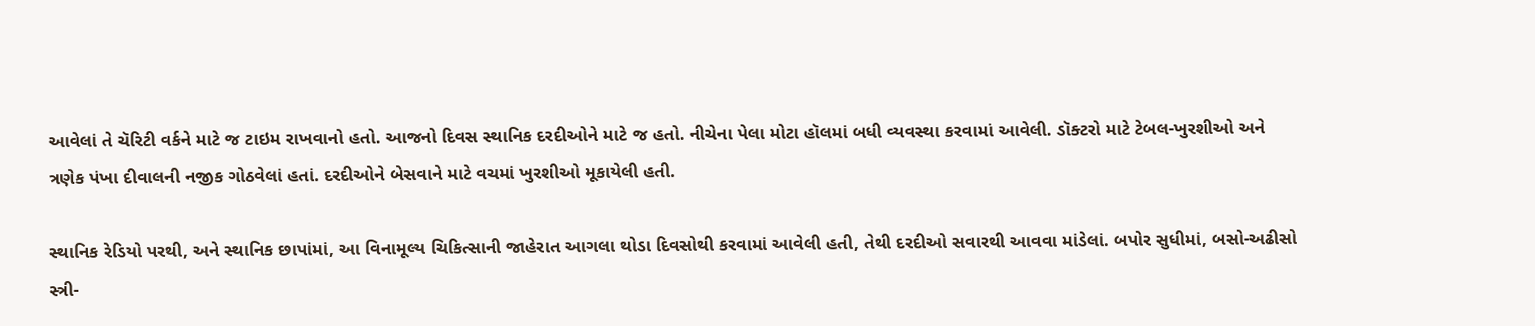આવેલાં તે ચૅરિટી વર્કને માટે જ ટાઇમ રાખવાનો હતો. આજનો દિવસ સ્થાનિક દરદીઓને માટે જ હતો. નીચેના પેલા મોટા હૉલમાં બધી વ્યવસ્થા કરવામાં આવેલી. ડૉક્ટરો માટે ટેબલ-ખુરશીઓ અને ત્રણેક પંખા દીવાલની નજીક ગોઠવેલાં હતાં. દરદીઓને બેસવાને માટે વચમાં ખુરશીઓ મૂકાયેલી હતી.

સ્થાનિક રેડિયો પરથી, અને સ્થાનિક છાપાંમાં, આ વિનામૂલ્ય ચિકિત્સાની જાહેરાત આગલા થોડા દિવસોથી કરવામાં આવેલી હતી, તેથી દરદીઓ સવારથી આવવા માંડેલાં. બપોર સુધીમાં, બસો-અઢીસો સ્ત્રી-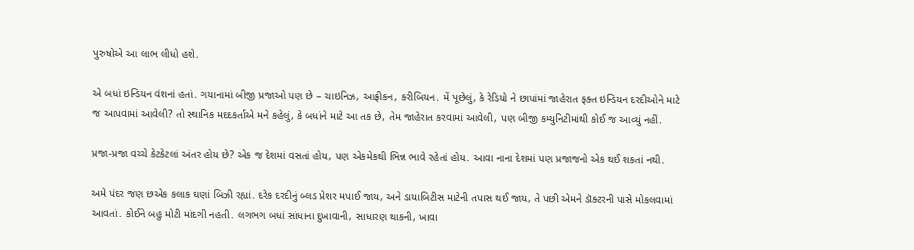પુરુષોએ આ લાભ લીધો હશે.

એ બધાં ઇન્ડિયન વંશનાં હતાં. ગયાનામાં બીજી પ્રજાઓ પણ છે – ચાઇનિઝ, આફ્રીકન, કરીબિયન. મેં પૂછેલું, કે રેડિયો ને છાપાંમાં જાહેરાત ફક્ત ઇન્ડિયન દરદીઓને માટે જ આપવામાં આવેલી? તો સ્થાનિક મદદકર્તાએ મને કહેલું, કે બધાંને માટે આ તક છે, તેમ જાહેરાત કરવામાં આવેલી, પણ બીજી કમ્યુનિટીમાંથી કોઈ જ આવ્યું નહીં.

પ્રજા-પ્રજા વચ્ચે કેટકેટલાં અંતર હોય છે? એક જ દેશમાં વસતાં હોય, પણ એકમેકથી ભિન્ન ભાવે રહેતાં હોય. આવા નાના દેશમાં પણ પ્રજાજનો એક થઈ શકતાં નથી.

અમે પંદર જણ છએક કલાક ઘણાં બિઝી રહ્યાં. દરેક દરદીનું બ્લડ પ્રેશર મપાઈ જાય, અને ડાયાબિટીસ માટેની તપાસ થઈ જાય, તે પછી એમને ડૉક્ટરની પાસે મોકલવામાં આવતાં. કોઈને બહુ મોટી માંદગી નહતી. લગભગ બધાં સાંધાના દુખાવાની, સાધારણ થાકની, ખાવા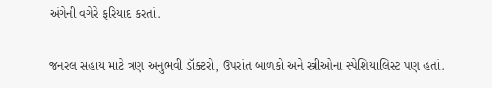અંગેની વગેરે ફરિયાદ કરતાં.

જનરલ સહાય માટે ત્રણ અનુભવી ડૉક્ટરો, ઉપરાંત બાળકો અને સ્ત્રીઓના સ્પેશિયાલિસ્ટ પણ હતાં.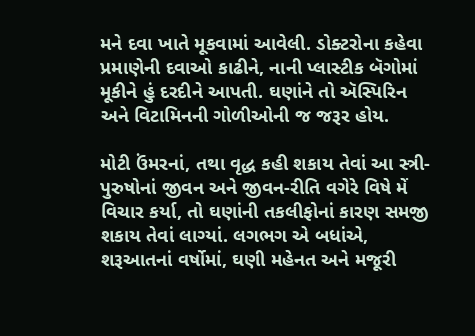મને દવા ખાતે મૂકવામાં આવેલી. ડોક્ટરોના કહેવા પ્રમાણેની દવાઓ કાઢીને, નાની પ્લાસ્ટીક બૅગોમાં મૂકીને હું દરદીને આપતી. ઘણાંને તો ઍસ્પિરિન અને વિટામિનની ગોળીઓની જ જરૂર હોય.

મોટી ઉંમરનાં, તથા વૃદ્ધ કહી શકાય તેવાં આ સ્ત્રી-પુરુષોનાં જીવન અને જીવન-રીતિ વગેરે વિષે મેં વિચાર કર્યા, તો ઘણાંની તકલીફોનાં કારણ સમજી શકાય તેવાં લાગ્યાં. લગભગ એ બધાંએ, શરૂઆતનાં વર્ષોમાં, ઘણી મહેનત અને મજૂરી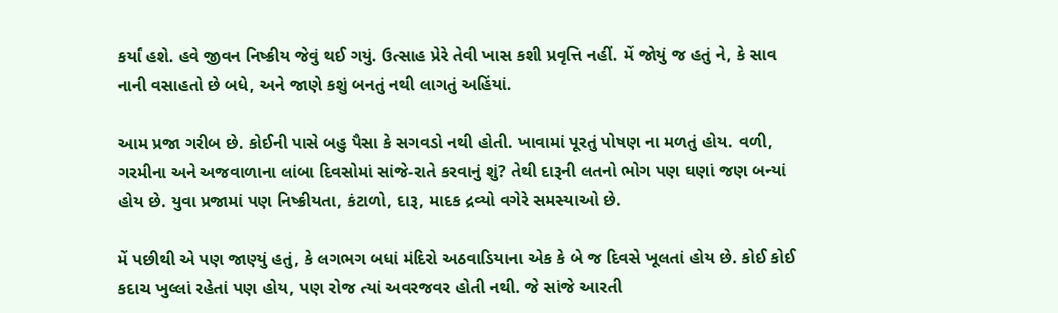કર્યાં હશે. હવે જીવન નિષ્ક્રીય જેવું થઈ ગયું. ઉત્સાહ પ્રેરે તેવી ખાસ કશી પ્રવૃત્તિ નહીં. મેં જોયું જ હતું ને, કે સાવ નાની વસાહતો છે બધે, અને જાણે કશું બનતું નથી લાગતું અહિંયાં.

આમ પ્રજા ગરીબ છે. કોઈની પાસે બહુ પૈસા કે સગવડો નથી હોતી. ખાવામાં પૂરતું પોષણ ના મળતું હોય. વળી, ગરમીના અને અજવાળાના લાંબા દિવસોમાં સાંજે-રાતે કરવાનું શું? તેથી દારૂની લતનો ભોગ પણ ઘણાં જણ બન્યાં હોય છે. યુવા પ્રજામાં પણ નિષ્ક્રીયતા, કંટાળો, દારૂ, માદક દ્રવ્યો વગેરે સમસ્યાઓ છે.

મેં પછીથી એ પણ જાણ્યું હતું, કે લગભગ બધાં મંદિરો અઠવાડિયાના એક કે બે જ દિવસે ખૂલતાં હોય છે. કોઈ કોઈ કદાચ ખુલ્લાં રહેતાં પણ હોય, પણ રોજ ત્યાં અવરજવર હોતી નથી. જે સાંજે આરતી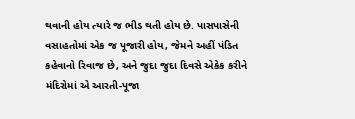થવાની હોય ત્યારે જ ભીડ થતી હોય છે. પાસપાસેની વસાહતોમાં એક જ પૂજારી હોય, જેમને અહીં પંડિત કહેવાનો રિવાજ છે, અને જુદા જુદા દિવસે એકેક કરીને મંદિરોમાં એ આરતી-પૂજા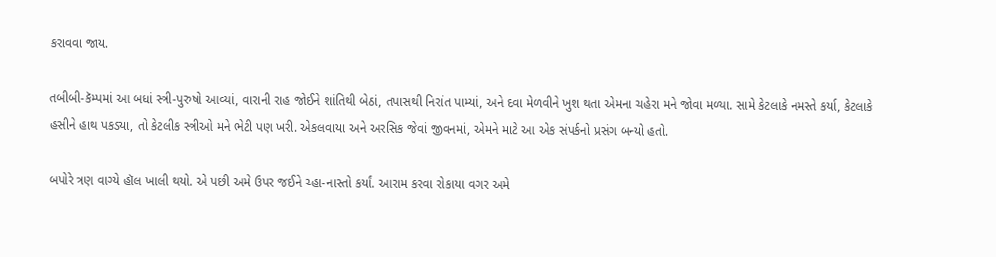કરાવવા જાય.

તબીબી-કૅમ્પમાં આ બધાં સ્ત્રી-પુરુષો આવ્યાં, વારાની રાહ જોઈને શાંતિથી બેઠાં, તપાસથી નિરાંત પામ્યાં, અને દવા મેળવીને ખુશ થતા એમના ચહેરા મને જોવા મળ્યા. સામે કેટલાકે નમસ્તે કર્યા, કેટલાકે હસીને હાથ પકડ્યા, તો કેટલીક સ્ત્રીઓ મને ભેટી પણ ખરી. એકલવાયા અને અરસિક જેવાં જીવનમાં, એમને માટે આ એક સંપર્કનો પ્રસંગ બન્યો હતો.

બપોરે ત્રણ વાગ્યે હૉલ ખાલી થયો. એ પછી અમે ઉપર જઈને ચ્હા-નાસ્તો કર્યાં. આરામ કરવા રોકાયા વગર અમે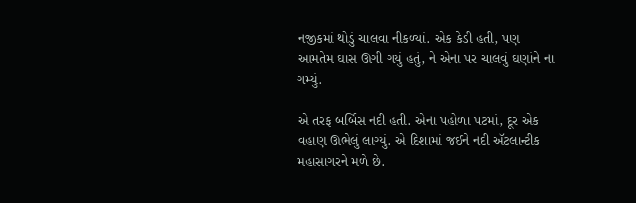નજીકમાં થોડું ચાલવા નીકળ્યાં. એક કેડી હતી, પણ આમતેમ ઘાસ ઊગી ગયું હતું, ને એના પર ચાલવું ઘણાંને ના ગમ્યું.

એ તરફ બર્બિસ નદી હતી. એના પહોળા પટમાં, દૂર એક વહાણ ઊભેલું લાગ્યું. એ દિશામાં જઈને નદી ઍટલાન્ટીક મહાસાગરને મળે છે.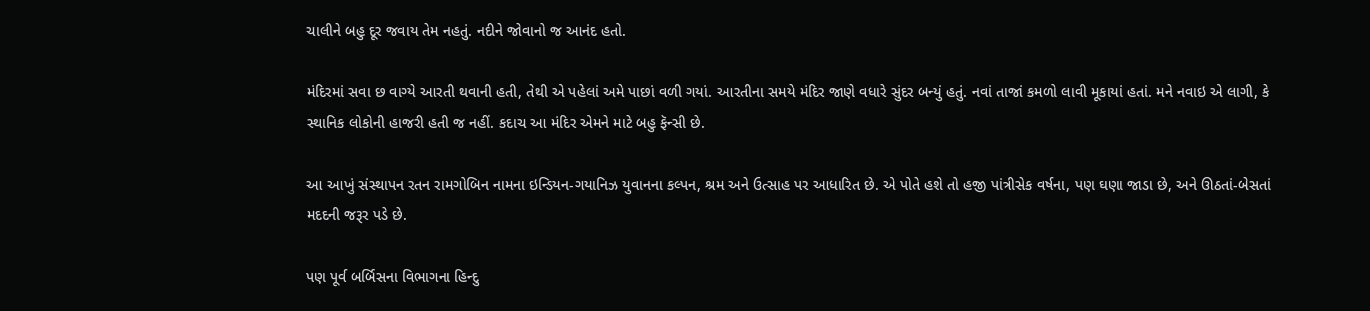ચાલીને બહુ દૂર જવાય તેમ નહતું. નદીને જોવાનો જ આનંદ હતો.

મંદિરમાં સવા છ વાગ્યે આરતી થવાની હતી, તેથી એ પહેલાં અમે પાછાં વળી ગયાં. આરતીના સમયે મંદિર જાણે વધારે સુંદર બન્યું હતું. નવાં તાજાં કમળો લાવી મૂકાયાં હતાં. મને નવાઇ એ લાગી, કે સ્થાનિક લોકોની હાજરી હતી જ નહીં. કદાચ આ મંદિર એમને માટે બહુ ફૅન્સી છે.

આ આખું સંસ્થાપન રતન રામગોબિન નામના ઇન્ડિયન-ગયાનિઝ યુવાનના કલ્પન, શ્રમ અને ઉત્સાહ પર આધારિત છે. એ પોતે હશે તો હજી પાંત્રીસેક વર્ષના, પણ ઘણા જાડા છે, અને ઊઠતાં-બેસતાં મદદની જરૂર પડે છે.

પણ પૂર્વ બર્બિસના વિભાગના હિન્દુ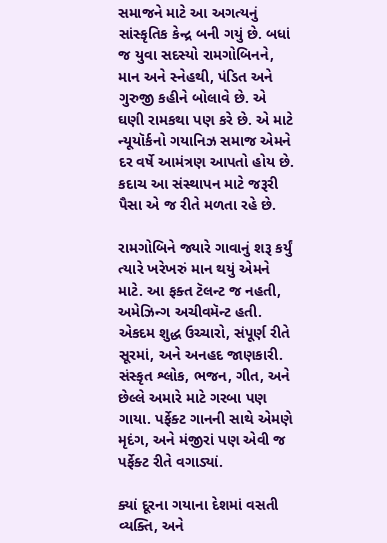સમાજને માટે આ અગત્યનું સાંસ્કૃતિક કેન્દ્ર બની ગયું છે. બધાં જ યુવા સદસ્યો રામગોબિનને, માન અને સ્નેહથી, પંડિત અને ગુરુજી કહીને બોલાવે છે. એ ઘણી રામકથા પણ કરે છે. એ માટે ન્યૂયૉર્કનો ગયાનિઝ સમાજ એમને દર વર્ષે આમંત્રણ આપતો હોય છે. કદાચ આ સંસ્થાપન માટે જરૂરી પૈસા એ જ રીતે મળતા રહે છે.

રામગોબિને જ્યારે ગાવાનું શરૂ કર્યું ત્યારે ખરેખરું માન થયું એમને માટે. આ ફક્ત ટૅલન્ટ જ નહતી, અમેઝિન્ગ અચીવમૅન્ટ હતી. એકદમ શુદ્ધ ઉચ્ચારો, સંપૂર્ણ રીતે સૂરમાં, અને અનહદ જાણકારી. સંસ્કૃત શ્લોક, ભજન, ગીત, અને છેલ્લે અમારે માટે ગરબા પણ ગાયા. પર્ફેક્ટ ગાનની સાથે એમણે મૃદંગ, અને મંજીરાં પણ એવી જ પર્ફેક્ટ રીતે વગાડ્યાં.

ક્યાં દૂરના ગયાના દેશમાં વસતી વ્યક્તિ, અને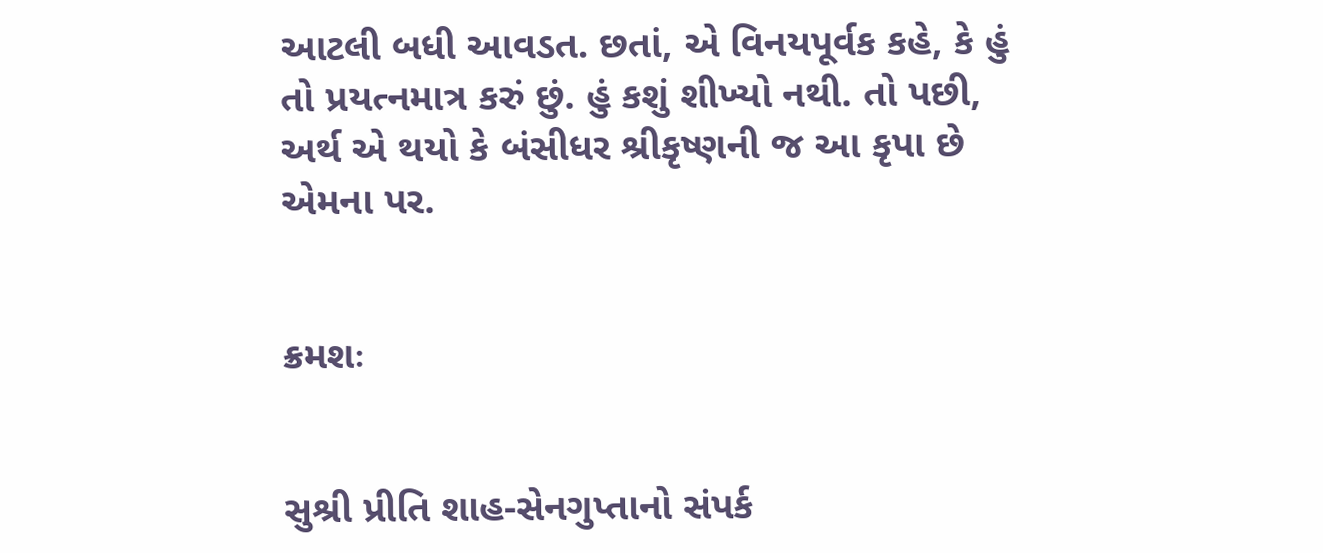આટલી બધી આવડત. છતાં, એ વિનયપૂર્વક કહે, કે હું તો પ્રયત્નમાત્ર કરું છું. હું કશું શીખ્યો નથી. તો પછી, અર્થ એ થયો કે બંસીધર શ્રીકૃષ્ણની જ આ કૃપા છે એમના પર.


ક્રમશઃ


સુશ્રી પ્રીતિ શાહ-સેનગુપ્તાનો સંપર્ક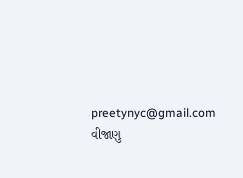preetynyc@gmail.com વીજાણુ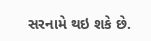સરનામે થઇ શકે છે.